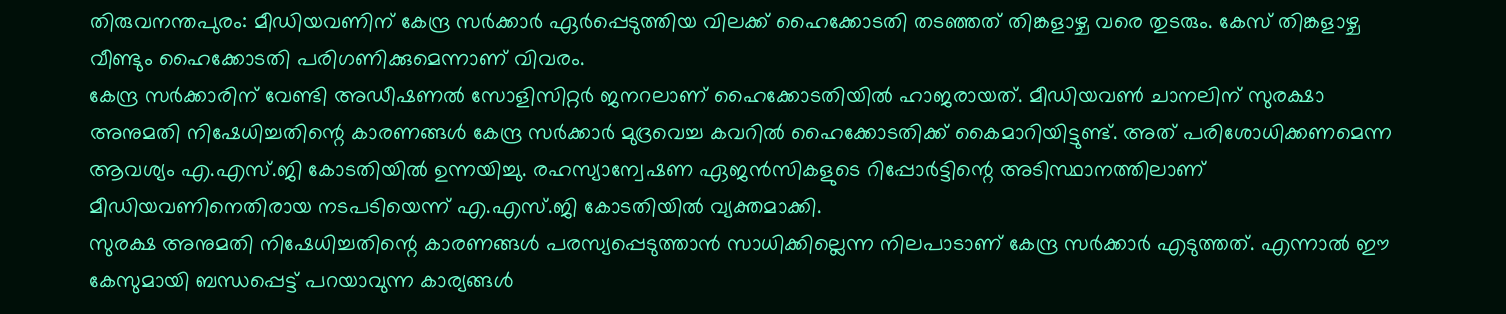തിരുവനന്തപുരം: മീഡിയവണിന് കേന്ദ്ര സർക്കാർ ഏർപ്പെടുത്തിയ വിലക്ക് ഹൈക്കോടതി തടഞ്ഞത് തിങ്കളാഴ്ച വരെ തുടരും. കേസ് തിങ്കളാഴ്ച വീണ്ടും ഹൈക്കോടതി പരിഗണിക്കുമെന്നാണ് വിവരം.
കേന്ദ്ര സർക്കാരിന് വേണ്ടി അഡീഷണൽ സോളിസിറ്റർ ജനറലാണ് ഹൈക്കോടതിയിൽ ഹാജരായത്. മീഡിയവൺ ചാനലിന് സുരക്ഷാ അനുമതി നിഷേധിച്ചതിന്റെ കാരണങ്ങൾ കേന്ദ്ര സർക്കാർ മുദ്രവെച്ച കവറിൽ ഹൈക്കോടതിക്ക് കൈമാറിയിട്ടുണ്ട്. അത് പരിശോധിക്കണമെന്ന ആവശ്യം എ.എസ്.ജി കോടതിയിൽ ഉന്നയിച്ചു. രഹസ്യാന്വേഷണ ഏജൻസികളുടെ റിപ്പോർട്ടിന്റെ അടിസ്ഥാനത്തിലാണ് മീഡിയവണിനെതിരായ നടപടിയെന്ന് എ.എസ്.ജി കോടതിയിൽ വ്യക്തമാക്കി.
സുരക്ഷ അനുമതി നിഷേധിച്ചതിന്റെ കാരണങ്ങൾ പരസ്യപ്പെടുത്താൻ സാധിക്കില്ലെന്ന നിലപാടാണ് കേന്ദ്ര സർക്കാർ എടുത്തത്. എന്നാൽ ഈ കേസുമായി ബന്ധപ്പെട്ട് പറയാവുന്ന കാര്യങ്ങൾ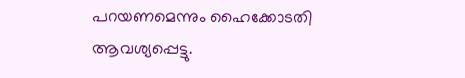പറയണമെന്നും ഹൈക്കോടതി ആവശ്യപ്പെട്ടു.